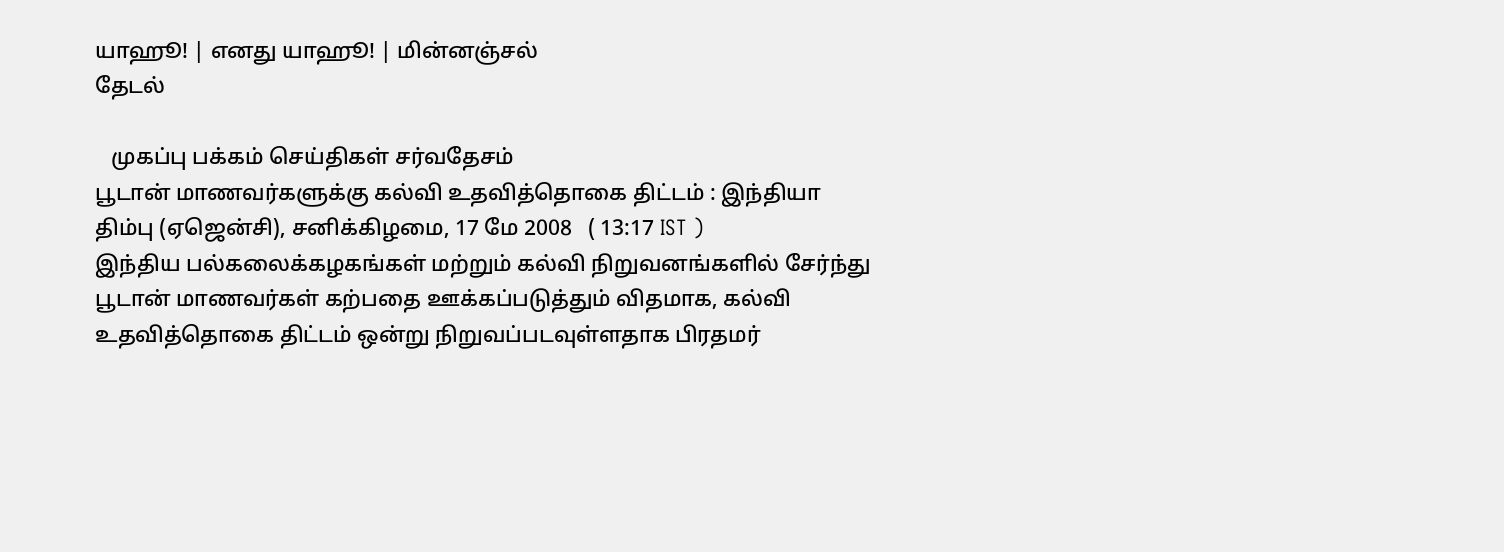யாஹூ! | எனது யாஹூ! | மின்னஞ்சல்
தேடல்

   முகப்பு பக்கம் செய்திகள் சர்வதேசம்
பூடான் மாணவர்களுக்கு கல்வி உதவித்தொகை திட்டம் : இந்தியா
திம்பு (ஏஜென்சி), சனிக்கிழமை, 17 மே 2008   ( 13:17 IST )
இந்திய பல்கலைக்கழகங்கள் மற்றும் கல்வி நிறுவனங்களில் சேர்ந்து பூடான் மாணவர்கள் கற்பதை ஊக்கப்படுத்தும் விதமாக, கல்வி உதவித்தொகை திட்டம் ஒன்று நிறுவப்படவுள்ளதாக பிரதமர்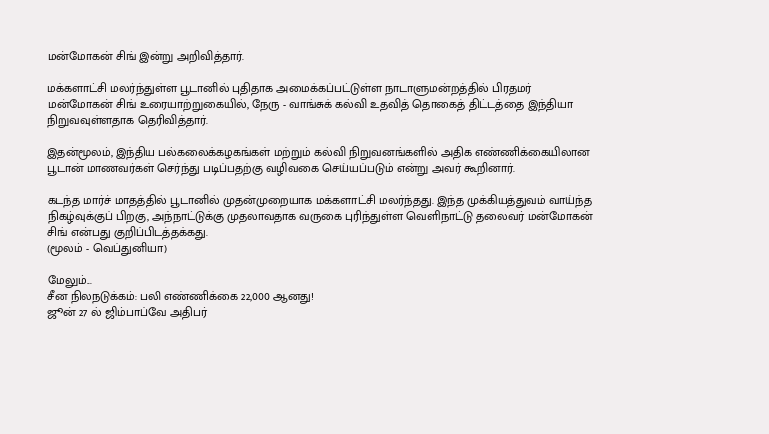மன்மோகன் சிங் இன்று அறிவித்தார்.

மக்களாட்சி மலர்ந்துள்ள பூடானில் புதிதாக அமைக்கப்பட்டுள்ள நாடாளுமன்றத்தில் பிரதமர் மன்மோகன் சிங் உரையாற்றுகையில், நேரு - வாங்சுக் கல்வி உதவித் தொகைத் திட்டத்தை இந்தியா நிறுவவுள்ளதாக தெரிவித்தார்.

இதன்மூலம், இந்திய பல்கலைக்கழகங்கள் மற்றும் கல்வி நிறுவனங்களில் அதிக எண்ணிக்கையிலான பூடான் மாணவர்கள் செர்ந்து படிப்பதற்கு வழிவகை செய்யப்படும் என்று அவர் கூறினார்.

கடந்த மார்ச் மாதத்தில் பூடானில் முதன்முறையாக மக்களாட்சி மலர்ந்தது. இந்த முக்கியத்துவம் வாய்ந்த நிகழ்வுக்குப் பிறகு, அந்நாட்டுக்கு முதலாவதாக வருகை புரிந்துள்ள வெளிநாட்டு தலைவர் மன்மோகன் சிங் என்பது குறிப்பிடத்தக்கது.
(மூலம் - வெப்துனியா)

மேலும்...
சீன நிலநடுக்கம்: பலி எண்ணிக்கை 22,000 ஆனது!
ஜூன் 27 ல் ஜிம்பாப்வே அதிபர்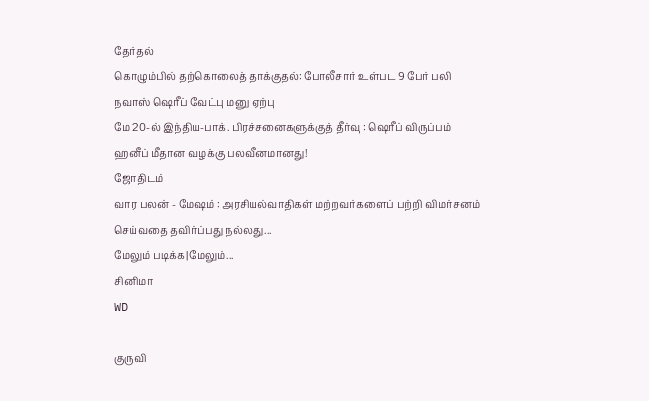தேர்தல்
கொழு‌‌ம்‌பில் தற்கொலைத் தாக்குதல்: போலீசார் உள்பட 9 பேர் பலி
நவாஸ் ஷெரீப் வேட்பு மனு ஏற்பு
மே 20-ல் இந்திய-பாக். பிரச்சனைகளுக்குத் தீர்வு : ஷெரீப் விருப்பம்
ஹனீப் மீதான வழக்கு பலவீனமானது!
ஜோதிடம்
வார பலன் - மேஷம் : அரசியல்வாதிகள் மற்றவர்களைப் பற்றி விமர்சனம் செய்வதை தவிர்ப்பது நல்லது...
மேலும் படிக்க|மேலும்...
சினிமா
WD

குருவி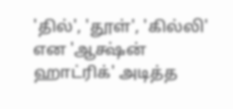'தில்', 'தூள்', 'கில்லி' என 'ஆக்ஷ்ன் ஹாட்ரிக்' அடித்த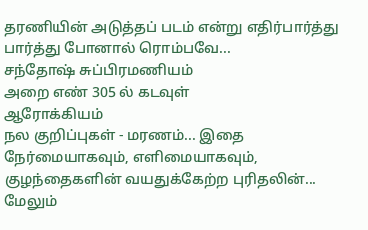தரணியின் அடுத்தப் படம் என்று எதிர்பார்த்து பார்த்து போனால் ரொம்பவே...
சந்தோஷ் சுப்பிரமணியம்
அறை எண் 305 ல் கடவுள்
ஆரோக்கியம்
நல குறிப்புகள் - மரணம்... இதை நேர்மையாகவும், எளிமையாகவும், குழந்தைகளின் வயதுக்கேற்ற புரிதலின்...
மேலும்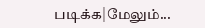படிக்க|மேலும்...